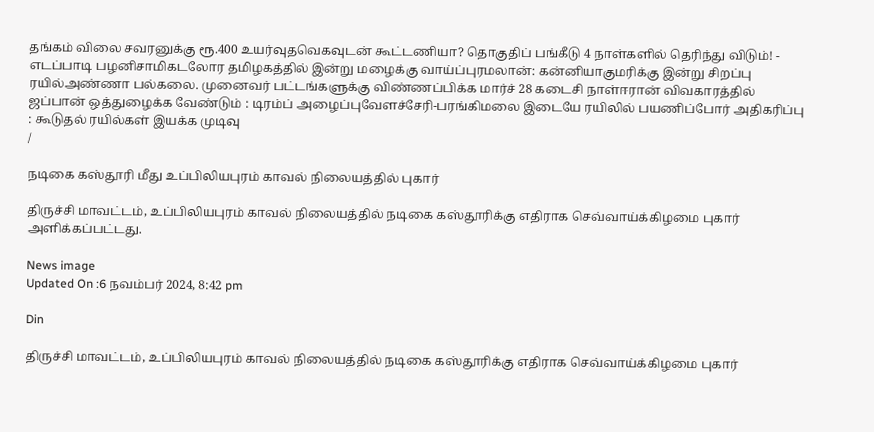தங்கம் விலை சவரனுக்கு ரூ.400 உயர்வுதவெகவுடன் கூட்டணியா? தொகுதிப் பங்கீடு 4 நாள்களில் தெரிந்து விடும்! - எடப்பாடி பழனிசாமிகடலோர தமிழகத்தில் இன்று மழைக்கு வாய்ப்புரமலான்: கன்னியாகுமரிக்கு இன்று சிறப்பு ரயில்அண்ணா பல்கலை. முனைவர் பட்டங்களுக்கு விண்ணப்பிக்க மார்ச் 28 கடைசி நாள்ஈரான் விவகாரத்தில் ஜப்பான் ஒத்துழைக்க வேண்டும் : டிரம்ப் அழைப்புவேளச்சேரி-பரங்கிமலை இடையே ரயிலில் பயணிப்போர் அதிகரிப்பு : கூடுதல் ரயில்கள் இயக்க முடிவு
/

நடிகை கஸ்தூரி மீது உப்பிலியபுரம் காவல் நிலையத்தில் புகார்

திருச்சி மாவட்டம், உப்பிலியபுரம் காவல் நிலையத்தில் நடிகை கஸ்தூரிக்கு எதிராக செவ்வாய்க்கிழமை புகார் அளிக்கப்பட்டது.

News image
Updated On :6 நவம்பர் 2024, 8:42 pm

Din

திருச்சி மாவட்டம், உப்பிலியபுரம் காவல் நிலையத்தில் நடிகை கஸ்தூரிக்கு எதிராக செவ்வாய்க்கிழமை புகார்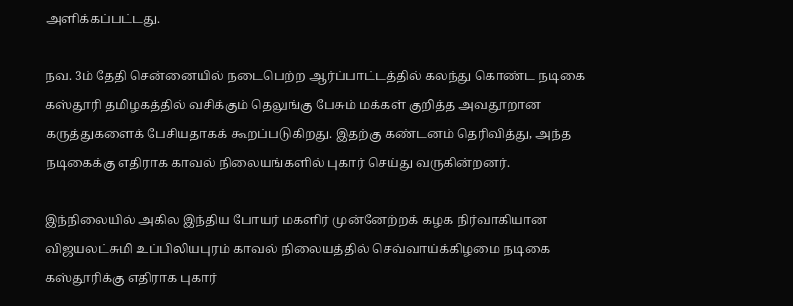அளிக்கப்பட்டது.

நவ. 3ம் தேதி சென்னையில் நடைபெற்ற ஆர்ப்பாட்டத்தில் கலந்து கொண்ட நடிகை கஸ்தூரி தமிழகத்தில் வசிக்கும் தெலுங்கு பேசும் மக்கள் குறித்த அவதூறான கருத்துகளைக் பேசியதாகக் கூறப்படுகிறது. இதற்கு கண்டனம் தெரிவித்து, அந்த நடிகைக்கு எதிராக காவல் நிலையங்களில் புகார் செய்து வருகின்றனர்.

இந்நிலையில் அகில இந்திய போயர் மகளிர் முன்னேற்றக் கழக நிர்வாகியான விஜயலட்சுமி உப்பிலியபுரம் காவல் நிலையத்தில் செவ்வாய்க்கிழமை நடிகை கஸ்தூரிக்கு எதிராக புகார்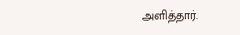அளித்தார்.